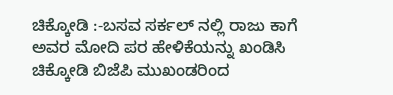ಚಿಕ್ಕೋಡಿ :-ಬಸವ ಸರ್ಕಲ್ ನಲ್ಲಿ ರಾಜು ಕಾಗೆ ಅವರ ಮೋದಿ ಪರ ಹೇಳಿಕೆಯನ್ನು ಖಂಡಿಸಿ ಚಿಕ್ಕೋಡಿ ಬಿಜೆಪಿ ಮುಖಂಡರಿಂದ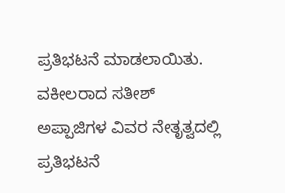ಪ್ರತಿಭಟನೆ ಮಾಡಲಾಯಿತು.
ವಕೀಲರಾದ ಸತೀಶ್ ಅಪ್ಪಾಜಿಗಳ ವಿವರ ನೇತೃತ್ವದಲ್ಲಿ ಪ್ರತಿಭಟನೆ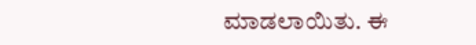ಮಾಡಲಾಯಿತು. ಈ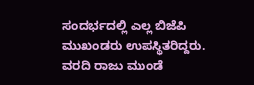ಸಂದರ್ಭದಲ್ಲಿ ಎಲ್ಲ ಬಿಜೆಪಿ ಮುಖಂಡರು ಉಪಸ್ಥಿತರಿದ್ದರು.
ವರದಿ ರಾಜು ಮುಂಡೆ